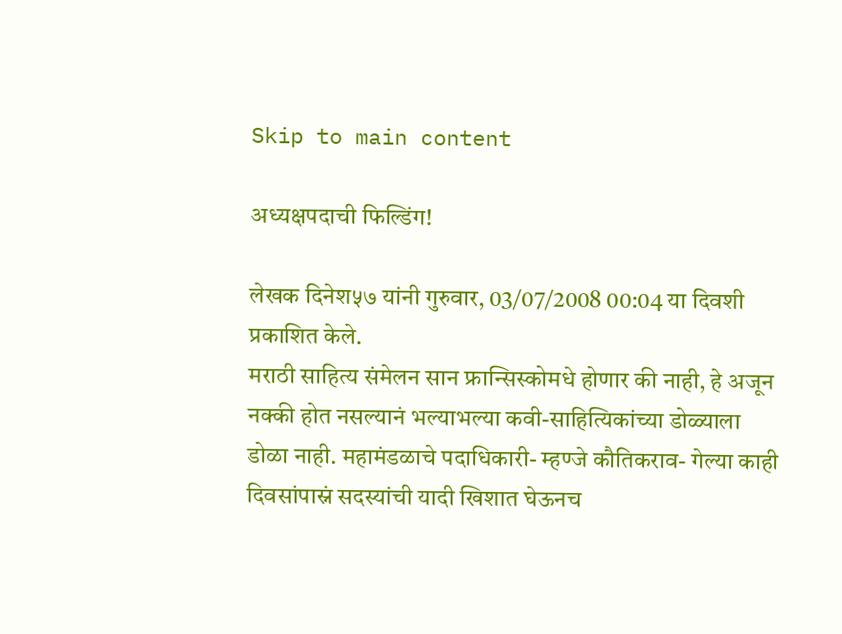Skip to main content

अध्यक्षपदाची फिल्डिंग!

लेखक दिनेश५७ यांनी गुरुवार, 03/07/2008 00:04 या दिवशी प्रकाशित केले.
मराठी साहित्य संमेलन सान फ्रान्सिस्कोमधे होणार की नाही, हे अजून नक्की होत नसल्यानं भल्याभल्या कवी-साहित्यिकांच्या डोळ्याला डोळा नाही. महामंडळाचे पदाधिकारी- म्हण्जे कौतिकराव- गेल्या काही दिवसांपास्नं सदस्यांची यादी खिशात घेऊनच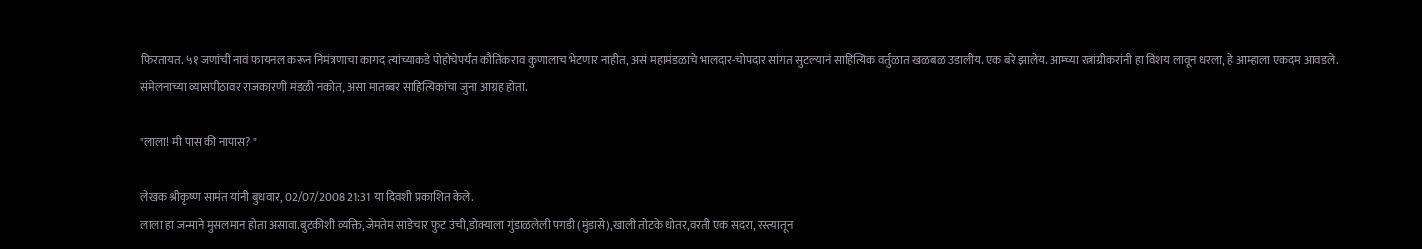फिरतायत. ५१ जणांची नावं फायनल करून निमंत्रणाचा कागद त्यांच्याकडे पोहोचेपर्यंत कौतिकराव कुणालाच भेटणार नाहीत, असं महामंडळाचे भालदार-चोपदार सांगत सुटल्यानं साहित्यिक वर्तुळात खळबळ उडालीय. एक बरे झालेय. आम्च्या रत्नांग्रीकरांनी हा विशय लावून धरला, हे आम्हाला एकदम आवडले. संमेलनाच्या व्यासपीठावर राजकारणी मंडळी नकोत, असा मातब्बर साहित्यिकांचा जुना आग्रह होता.

"लाला! मी पास की नापास? "

लेखक श्रीकृष्ण सामंत यांनी बुधवार, 02/07/2008 21:31 या दिवशी प्रकाशित केले.
लाला हा जन्माने मुसलमान होता असावा.बुटकीशी व्यक्ति,जेमतेम साडेचार फुट उंची,डोक्याला गुंडाळलेली पगडी (मुंडासे),खाली तोटके धोतर,वरती एक सदरा, रस्त्यातून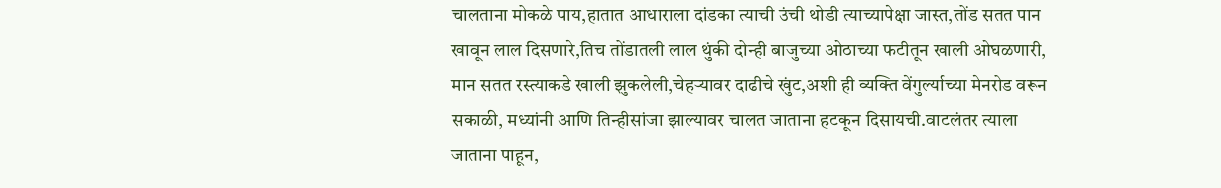चालताना मोकळे पाय,हातात आधाराला दांडका त्याची उंची थोडी त्याच्यापेक्षा जास्त,तोंड सतत पान खावून लाल दिसणारे,तिच तोंडातली लाल थुंकी दोन्ही बाजुच्या ओठाच्या फटीतून खाली ओघळणारी, मान सतत रस्त्याकडे खाली झुकलेली,चेहऱ्यावर दाढीचे खुंट,अशी ही व्यक्ति वेंगुर्ल्याच्या मेनरोड वरून सकाळी, मध्यांनी आणि तिन्हीसांजा झाल्यावर चालत जाताना हटकून दिसायची.वाटलंतर त्याला जाताना पाहून,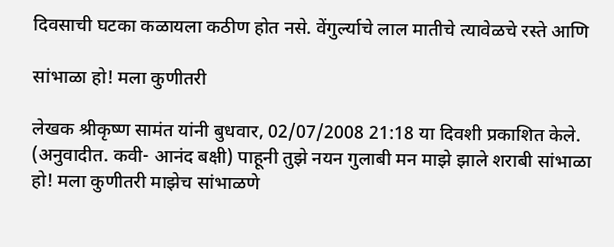दिवसाची घटका कळायला कठीण होत नसे. वेंगुर्ल्याचे लाल मातीचे त्यावेळचे रस्ते आणि

सांभाळा हो! मला कुणीतरी

लेखक श्रीकृष्ण सामंत यांनी बुधवार, 02/07/2008 21:18 या दिवशी प्रकाशित केले.
(अनुवादीत. कवी- आनंद बक्षी) पाहूनी तुझे नयन गुलाबी मन माझे झाले शराबी सांभाळा हो! मला कुणीतरी माझेच सांभाळणे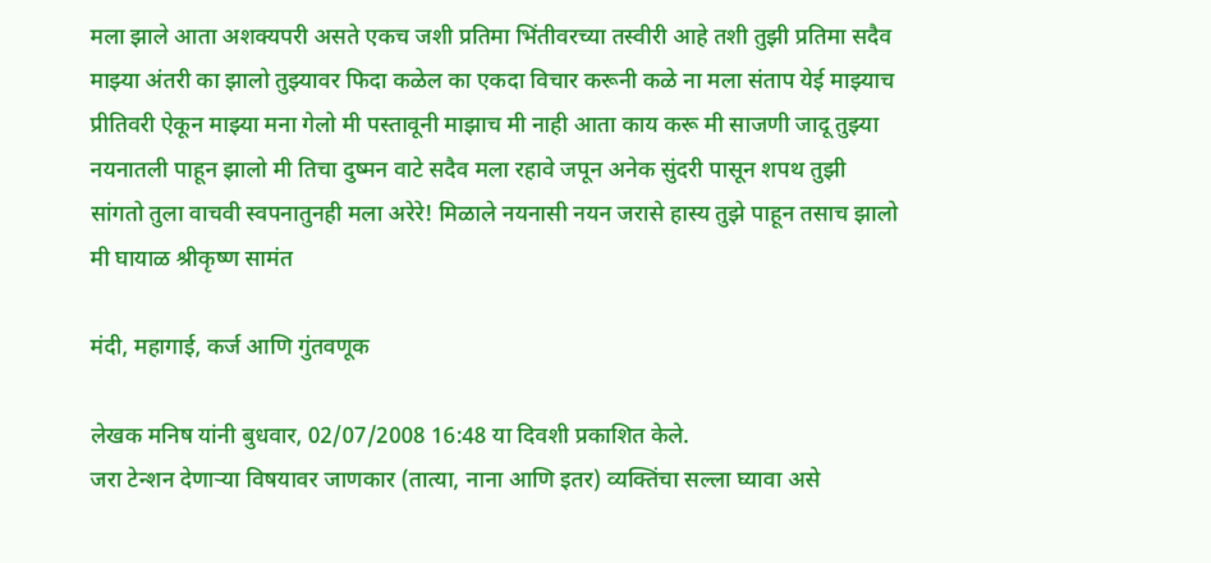मला झाले आता अशक्यपरी असते एकच जशी प्रतिमा भिंतीवरच्या तस्वीरी आहे तशी तुझी प्रतिमा सदैव माझ्या अंतरी का झालो तुझ्यावर फिदा कळेल का एकदा विचार करूनी कळे ना मला संताप येई माझ्याच प्रीतिवरी ऐकून माझ्या मना गेलो मी पस्तावूनी माझाच मी नाही आता काय करू मी साजणी जादू तुझ्या नयनातली पाहून झालो मी तिचा दुष्मन वाटे सदैव मला रहावे जपून अनेक सुंदरी पासून शपथ तुझी सांगतो तुला वाचवी स्वपनातुनही मला अरेरे! मिळाले नयनासी नयन जरासे हास्य तुझे पाहून तसाच झालो मी घायाळ श्रीकृष्ण सामंत

मंदी, महागाई, कर्ज आणि गुंतवणूक

लेखक मनिष यांनी बुधवार, 02/07/2008 16:48 या दिवशी प्रकाशित केले.
जरा टेन्शन देणार्‍या विषयावर जाणकार (तात्या, नाना आणि इतर) व्यक्तिंचा सल्ला घ्यावा असे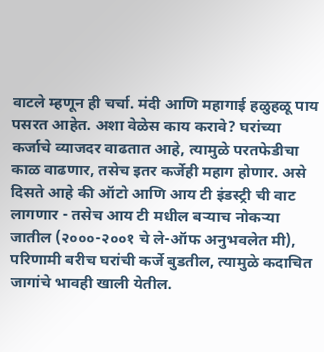वाटले म्हणून ही चर्चा. मंदी आणि महागाई हळुहळू पाय पसरत आहेत. अशा वेळेस काय करावे? घरांच्या कर्जाचे व्याजदर वाढतात आहे, त्यामुळे परतफेडीचा काळ वाढणार, तसेच इतर कर्जेही महाग होणार. असे दिसते आहे की ऑटो आणि आय टी इंडस्ट्री ची वाट लागणार - तसेच आय टी मधील बर्‍याच नोकर्‍या जातील (२०००-२००१ चे ले-ऑफ अनुभवलेत मी), परिणामी बरीच घरांची कर्जे बुडतील, त्यामुळे कदाचित जागांचे भावही खाली येतील.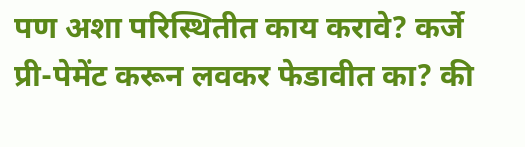पण अशा परिस्थितीत काय करावे? कर्जे प्री-पेमेंट करून लवकर फेडावीत का? की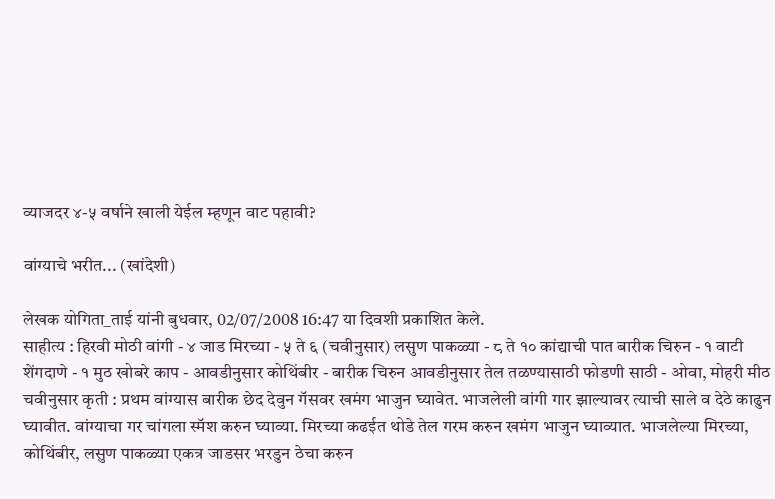व्याजदर ४-५ वर्षाने खाली येईल म्हणून वाट पहावी?

वांग्याचे भरीत... (खांदेशी)

लेखक योगिता_ताई यांनी बुधवार, 02/07/2008 16:47 या दिवशी प्रकाशित केले.
साहीत्य : हिरवी मोठी वांगी - ४ जाड मिरच्या - ५ ते ६ (चवीनुसार) लसुण पाकळ्या - ८ ते १० कांद्याची पात बारीक चिरुन - १ वाटी शेंगदाणे - १ मुठ खोबरे काप - आवडीनुसार कोथिंबीर - बारीक चिरुन आवडीनुसार तेल तळण्यासाठी फोडणी साठी - ओवा, मोहरी मीठ चवीनुसार कृती : प्रथम वांग्यास बारीक छेद देवुन गॅसवर खमंग भाजुन घ्यावेत. भाजलेली वांगी गार झाल्यावर त्याची साले व देठे काढुन घ्यावीत. वांग्याचा गर चांगला स्मॅश करुन घ्याव्या. मिरच्या कढईत थोडे तेल गरम करुन खमंग भाजुन घ्याव्यात. भाजलेल्या मिरच्या, कोथिंबीर, लसुण पाकळ्या एकत्र जाडसर भरडुन ठेचा करुन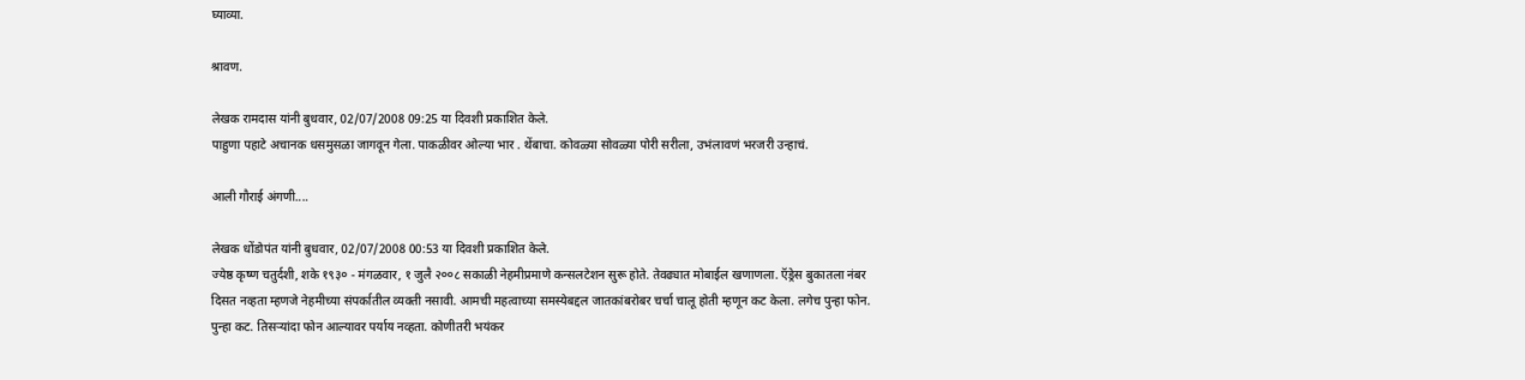घ्याव्या.

श्रावण.

लेखक रामदास यांनी बुधवार, 02/07/2008 09:25 या दिवशी प्रकाशित केले.
पाहुणा पहाटे अचानक धसमुसळा जागवून गेला. पाकळीवर ओल्या भार . थेंबाचा. कोवळ्या सोवळ्या पोरी सरीला, उभंलावणं भरजरी उन्हाचं.

आली गौराई अंगणी....

लेखक धोंडोपंत यांनी बुधवार, 02/07/2008 00:53 या दिवशी प्रकाशित केले.
ज्येष्ठ कृष्ण चतुर्दशी, शके १९३० - मंगळवार, १ जुलै २००८ सकाळी नेहमीप्रमाणे कन्सलटेशन सुरू होते. तेवढ्यात मोबाईल खणाणला. ऍड्रेस बुकातला नंबर दिसत नव्हता म्हणजे नेहमीच्या संपर्कातील व्यक्ती नसावी. आमची महत्वाच्या समस्येबद्दल जातकांबरोबर चर्चा चालू होती म्हणून कट केला. लगेच पुन्हा फोन. पुन्हा कट. तिसर्‍यांदा फोन आल्यावर पर्याय नव्हता. कोणीतरी भयंकर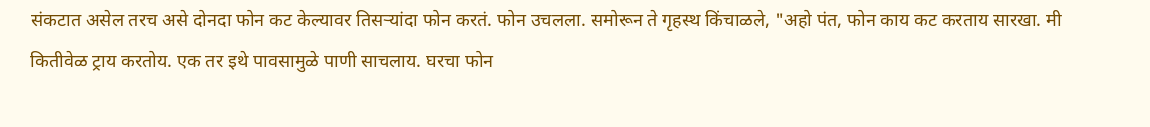संकटात असेल तरच असे दोनदा फोन कट केल्यावर तिसर्‍यांदा फोन करतं. फोन उचलला. समोरून ते गृहस्थ किंचाळले, "अहो पंत, फोन काय कट करताय सारखा. मी कितीवेळ ट्राय करतोय. एक तर इथे पावसामुळे पाणी साचलाय. घरचा फोन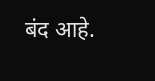बंद आहे.